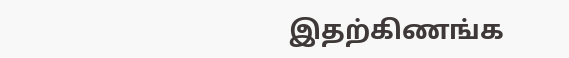இதற்கிணங்க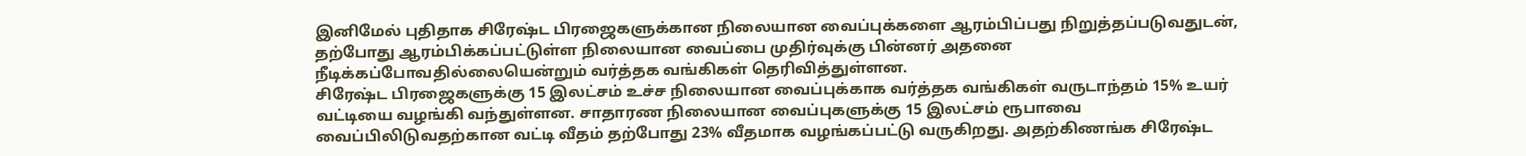இனிமேல் புதிதாக சிரேஷ்ட பிரஜைகளுக்கான நிலையான வைப்புக்களை ஆரம்பிப்பது நிறுத்தப்படுவதுடன், தற்போது ஆரம்பிக்கப்பட்டுள்ள நிலையான வைப்பை முதிர்வுக்கு பின்னர் அதனை நீடிக்கப்போவதில்லையென்றும் வர்த்தக வங்கிகள் தெரிவித்துள்ளன.
சிரேஷ்ட பிரஜைகளுக்கு 15 இலட்சம் உச்ச நிலையான வைப்புக்காக வர்த்தக வங்கிகள் வருடாந்தம் 15% உயர் வட்டியை வழங்கி வந்துள்ளன. சாதாரண நிலையான வைப்புகளுக்கு 15 இலட்சம் ரூபாவை வைப்பிலிடுவதற்கான வட்டி வீதம் தற்போது 23% வீதமாக வழங்கப்பட்டு வருகிறது. அதற்கிணங்க சிரேஷ்ட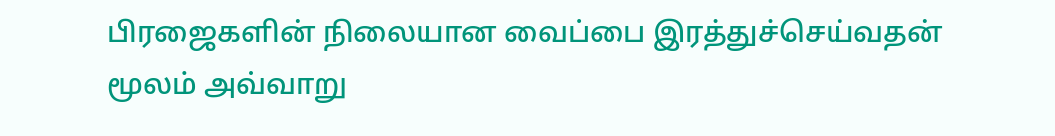பிரஜைகளின் நிலையான வைப்பை இரத்துச்செய்வதன் மூலம் அவ்வாறு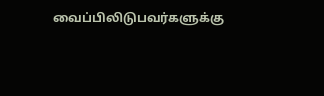வைப்பிலிடுபவர்களுக்கு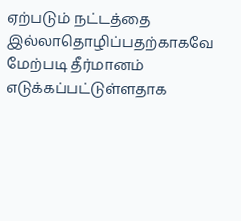ஏற்படும் நட்டத்தை இல்லாதொழிப்பதற்காகவே மேற்படி தீர்மானம் எடுக்கப்பட்டுள்ளதாக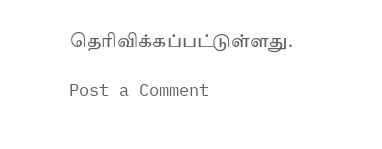தெரிவிக்கப்பட்டுள்ளது.

Post a Comment